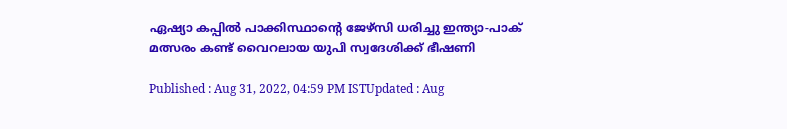ഏഷ്യാ കപ്പില്‍ പാക്കിസ്ഥാന്‍റെ ജേഴ്സി ധരിച്ചു ഇന്ത്യാ-പാക് മത്സരം കണ്ട് വൈറലായ യുപി സ്വദേശിക്ക് ഭീഷണി

Published : Aug 31, 2022, 04:59 PM ISTUpdated : Aug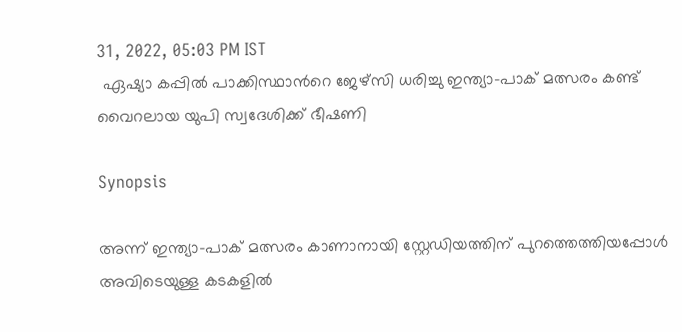31, 2022, 05:03 PM IST
 ഏഷ്യാ കപ്പില്‍ പാക്കിസ്ഥാന്‍റെ ജേഴ്സി ധരിച്ചു ഇന്ത്യാ-പാക് മത്സരം കണ്ട് വൈറലായ യുപി സ്വദേശിക്ക് ഭീഷണി

Synopsis

അന്ന് ഇന്ത്യാ-പാക് മത്സരം കാണാനായി സ്റ്റേഡിയത്തിന് പുറത്തെത്തിയപ്പോള്‍ അവിടെയുള്ള കടകളില്‍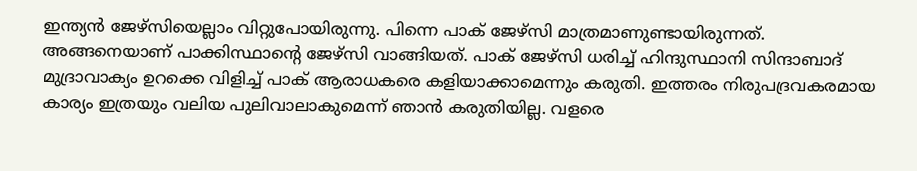ഇന്ത്യന്‍ ജേഴ്സിയെല്ലാം വിറ്റുപോയിരുന്നു. പിന്നെ പാക് ജേഴ്സി മാത്രമാണുണ്ടായിരുന്നത്. അങ്ങനെയാണ് പാക്കിസ്ഥാന്‍റെ ജേഴ്സി വാങ്ങിയത്. പാക് ജേഴ്സി ധരിച്ച് ഹിന്ദുസ്ഥാനി സിന്ദാബാദ് മുദ്രാവാക്യം ഉറക്കെ വിളിച്ച് പാക് ആരാധകരെ കളിയാക്കാമെന്നും കരുതി. ഇത്തരം നിരുപദ്രവകരമായ കാര്യം ഇത്രയും വലിയ പുലിവാലാകുമെന്ന് ഞാന്‍ കരുതിയില്ല. വളരെ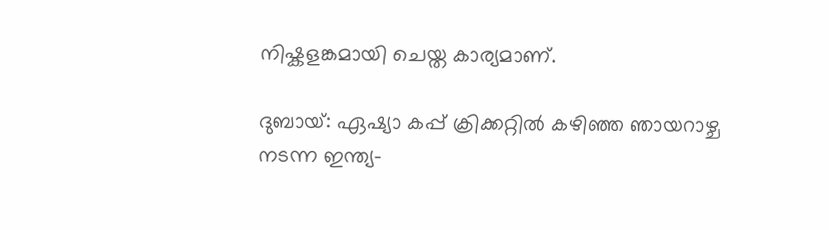നിഷ്കളങ്കമായി ചെയ്ത കാര്യമാണ്.

ദുബായ്: ഏഷ്യാ കപ്പ് ക്രിക്കറ്റില്‍ കഴിഞ്ഞ ഞായറാഴ്ച  നടന്ന ഇന്ത്യ-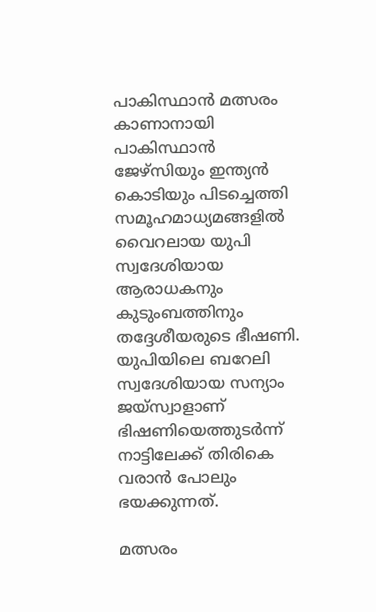പാകിസ്ഥാന്‍ മത്സരം കാണാനായി പാകിസ്ഥാൻ ജേഴ്സിയും ഇന്ത്യന്‍ കൊടിയും പിടച്ചെത്തി സമൂഹമാധ്യമങ്ങളില്‍ വൈറലായ യുപി സ്വദേശിയായ ആരാധകനും കുടുംബത്തിനും തദ്ദേശീയരുടെ ഭീഷണി. യുപിയിലെ ബറേലി സ്വദേശിയായ സന്യാം ജയ്‌സ്വാളാണ് ഭിഷണിയെത്തുടര്‍ന്ന് നാട്ടിലേക്ക് തിരികെ വരാന്‍ പോലും ഭയക്കുന്നത്.

മത്സരം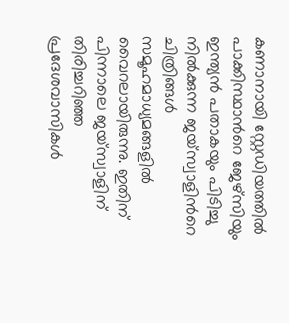കണാനായി സ്റ്റേഡിയത്തില്‍ പാക്കിസ്ഥാന്‍റെ ജേഴ്സിയും ഇന്ത്യന്‍ പതാകയും പിടിച്ചു നില്‍ക്കുന്ന ജയ്‌സ്വാളിന്‍റെ ചിത്രിങ്ങള്‍ സമൂഹമാധ്യമങ്ങളില്‍ വൈറലായിരുന്നു. ഇതിന് പിന്നാലെ ജയ്സ‌്വാളിന് തിരിച്ചറിഞ്ഞ പ്രദേശവാസികള്‍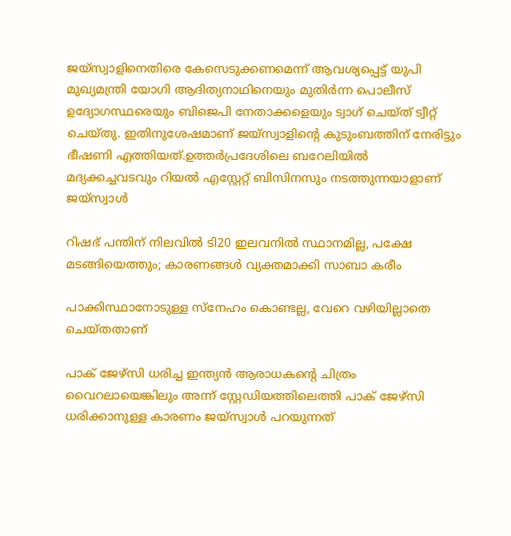ജയ്സ്വാളിനെതിരെ കേസെടുക്കണമെന്ന് ആവശ്യപ്പെട്ട് യുപി മുഖ്യമന്ത്രി യോഗി ആദിത്യനാഥിനെയും മുതിര്‍ന്ന പൊലീസ് ഉദ്യോഗസ്ഥരെയും ബിജെപി നേതാക്കളെയും ട്വാഗ് ചെയ്ത് ട്വീറ്റ്  ചെയ്തു. ഇതിനുശേഷമാണ് ജയ്സ്വാളിന്‍റെ കുടുംബത്തിന് നേരിട്ടും ഭീഷണി എത്തിയത്.ഉത്തർപ്രദേശിലെ ബറേലിയിൽ മദ്യക്കച്ചവടവും റിയല്‍ എസ്റ്റേറ്റ് ബിസിനസും നടത്തുന്നയാളാണ് ജയ്സ്വാൾ

റിഷഭ് പന്തിന് നിലവില്‍ ടി20 ഇലവനില്‍ സ്ഥാനമില്ല, പക്ഷേ മടങ്ങിയെത്തും; കാരണങ്ങള്‍ വ്യക്തമാക്കി സാബാ കരീം

പാക്കിസ്ഥാനോടുള്ള സ്നേഹം കൊണ്ടല്ല, വേറെ വഴിയില്ലാതെ ചെയ്തതാണ്

പാക് ജേഴ്സി ധരിച്ച ഇന്ത്യന്‍ ആരാധകന്‍റെ ചിത്രം വൈറലായെങ്കിലും അന്ന് സ്റ്റേഡിയത്തിലെത്തി പാക് ജേഴ്സി ധരിക്കാനുള്ള കാരണം ജയ്സ്വാള്‍ പറയുന്നത്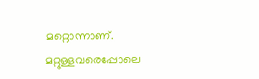മറ്റൊന്നാണ്. മറ്റുള്ളവരെപ്പോലെ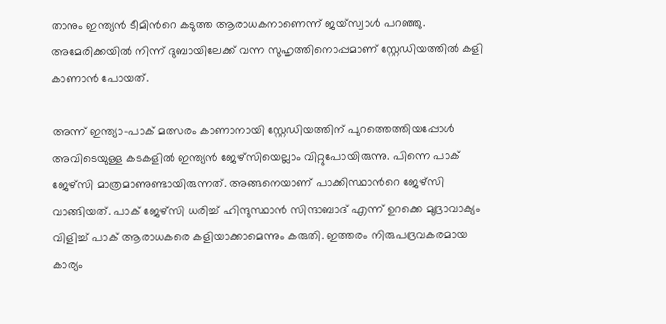താനും ഇന്ത്യന്‍ ടീമിന്‍റെ കടുത്ത ആരാധകനാണെന്ന് ജയ്‌സ്വാള്‍ പറഞ്ഞു. അമേരിക്കയില്‍ നിന്ന് ദുബായിലേക്ക് വന്ന സുഹൃത്തിനൊപ്പമാണ് സ്റ്റേ‍ഡിയത്തില്‍ കളി കാണാന്‍ പോയത്.

അന്ന് ഇന്ത്യാ-പാക് മത്സരം കാണാനായി സ്റ്റേഡിയത്തിന് പുറത്തെത്തിയപ്പോള്‍ അവിടെയുള്ള കടകളില്‍ ഇന്ത്യന്‍ ജേഴ്സിയെല്ലാം വിറ്റുപോയിരുന്നു. പിന്നെ പാക് ജേഴ്സി മാത്രമാണുണ്ടായിരുന്നത്. അങ്ങനെയാണ് പാക്കിസ്ഥാന്‍റെ ജേഴ്സി വാങ്ങിയത്. പാക് ജേഴ്സി ധരിച്ച് ഹിന്ദുസ്ഥാന്‍ സിന്ദാബാദ് എന്ന് ഉറക്കെ മുദ്രാവാക്യം വിളിച്ച് പാക് ആരാധകരെ കളിയാക്കാമെന്നും കരുതി. ഇത്തരം നിരുപദ്രവകരമായ കാര്യം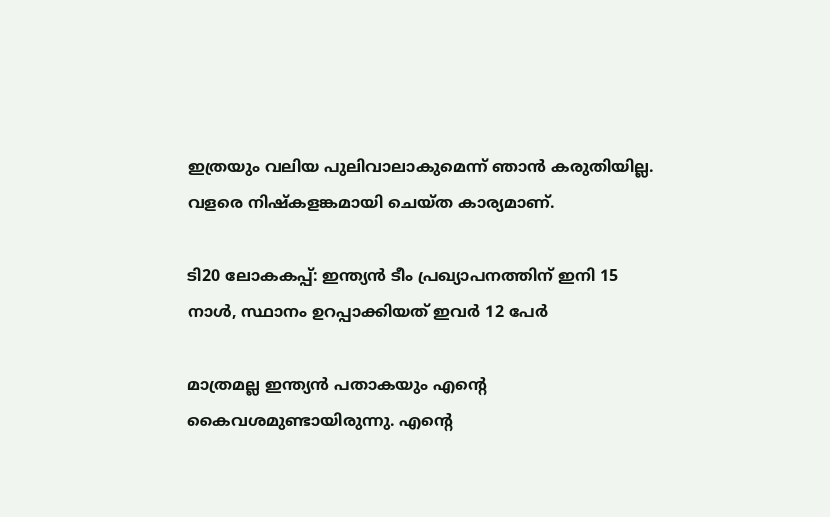ഇത്രയും വലിയ പുലിവാലാകുമെന്ന് ഞാന്‍ കരുതിയില്ല. വളരെ നിഷ്കളങ്കമായി ചെയ്ത കാര്യമാണ്.

ടി20 ലോകകപ്പ്: ഇന്ത്യന്‍ ടീം പ്രഖ്യാപനത്തിന് ഇനി 15 നാള്‍, സ്ഥാനം ഉറപ്പാക്കിയത് ഇവര്‍ 12 പേര്‍

മാത്രമല്ല ഇന്ത്യന്‍ പതാകയും എന്‍റെ കൈവശമുണ്ടായിരുന്നു. എന്‍റെ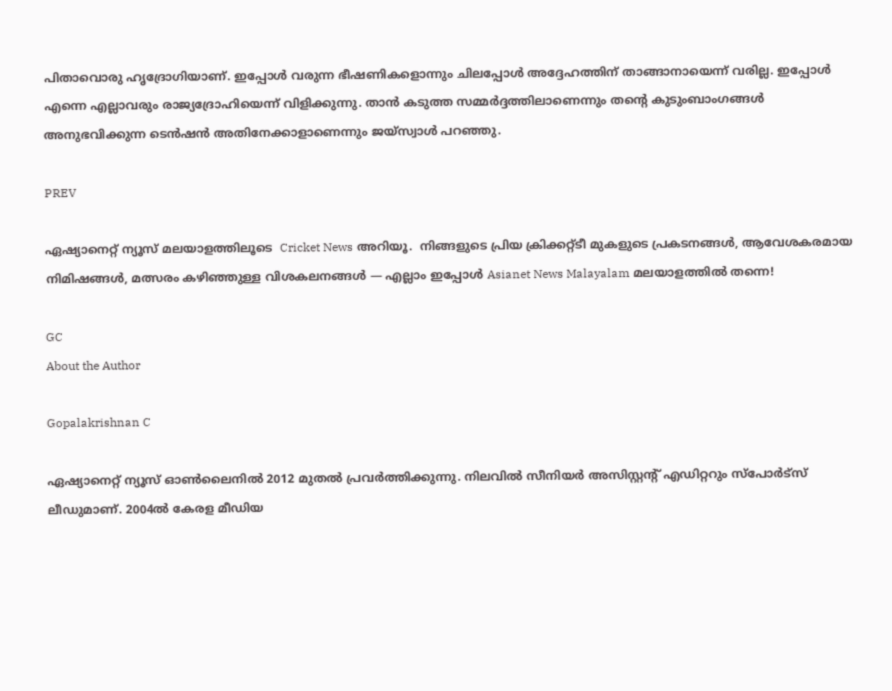പിതാവൊരു ഹൃദ്രോഗിയാണ്. ഇപ്പോള്‍ വരുന്ന ഭീഷണികളൊന്നും ചിലപ്പോള്‍ അദ്ദേഹത്തിന് താങ്ങാനായെന്ന് വരില്ല. ഇപ്പോള്‍ എന്നെ എല്ലാവരും രാജ്യദ്രോഹിയെന്ന് വിളിക്കുന്നു. താന്‍ കടുത്ത സമ്മര്‍ദ്ദത്തിലാണെന്നും തന്‍റെ കുടുംബാംഗങ്ങള്‍ അനുഭവിക്കുന്ന ടെന്‍ഷന്‍ അതിനേക്കാളാണെന്നും ജയ്സ്വാള്‍ പറഞ്ഞു.

PREV

ഏഷ്യാനെറ്റ് ന്യൂസ് മലയാളത്തിലൂടെ  Cricket News അറിയൂ.  നിങ്ങളുടെ പ്രിയ ക്രിക്കറ്റ്ടീ മുകളുടെ പ്രകടനങ്ങൾ, ആവേശകരമായ നിമിഷങ്ങൾ, മത്സരം കഴിഞ്ഞുള്ള വിശകലനങ്ങൾ — എല്ലാം ഇപ്പോൾ Asianet News Malayalam മലയാളത്തിൽ തന്നെ!

GC
About the Author

Gopalakrishnan C

ഏഷ്യാനെറ്റ് ന്യൂസ് ഓണ്‍ലൈനില്‍ 2012 മുതല്‍ പ്രവര്‍ത്തിക്കുന്നു. നിലവില്‍ സീനിയര്‍ അസിസ്റ്റന്‍റ് എഡിറ്ററും സ്പോർട്സ് ലീഡുമാണ്. 2004ൽ കേരള മീഡിയ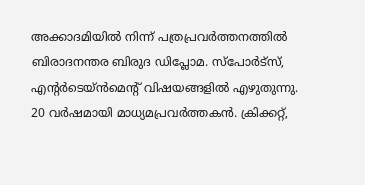അക്കാദമിയില്‍ നിന്ന് പത്രപ്രവര്‍ത്തനത്തില്‍ ബിരാദനന്തര ബിരുദ ഡിപ്ലോമ. സ്പോര്‍ട്സ്, എന്‍റര്‍ടെയ്ൻമെന്‍റ് വിഷയങ്ങളില്‍ എഴുതുന്നു. 20 വര്‍ഷമായി മാധ്യമപ്രവര്‍ത്തകൻ. ക്രിക്കറ്റ്,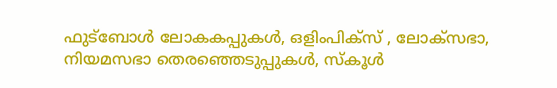ഫുട്ബോള്‍ ലോകകപ്പുകൾ, ഒളിംപിക്സ് , ലോക്സഭാ, നിയമസഭാ തെരഞ്ഞെടുപ്പുകള്‍, സ്കൂള്‍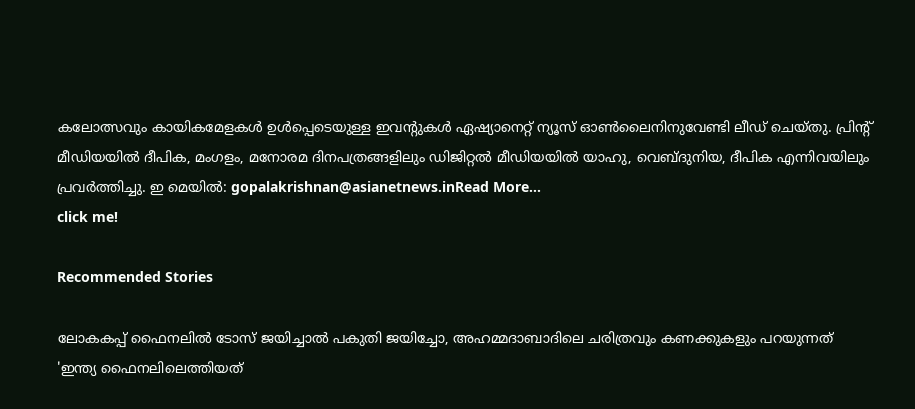കലോത്സവും കായികമേളകള്‍ ഉള്‍പ്പെടെയുള്ള ഇവന്‍റുകള്‍ ഏഷ്യാനെറ്റ് ന്യൂസ് ഓണ്‍ലൈനിനുവേണ്ടി ലീഡ് ചെയ്തു. പ്രിന്‍റ് മീഡിയയില്‍ ദീപിക, മംഗളം, മനോരമ ദിനപത്രങ്ങളിലും ഡിജിറ്റൽ മീഡിയയില്‍ യാഹു, വെബ്ദുനിയ, ദീപിക എന്നിവയിലും പ്രവര്‍ത്തിച്ചു. ഇ മെയില്‍: gopalakrishnan@asianetnews.inRead More...
click me!

Recommended Stories

ലോകകപ്പ് ഫൈനലില്‍ ടോസ് ജയിച്ചാല്‍ പകുതി ജയിച്ചോ, അഹമ്മദാബാദിലെ ചരിത്രവും കണക്കുകളും പറയുന്നത്
'ഇന്ത്യ ഫൈനലിലെത്തിയത്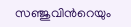സഞ്ജുവിന്‍റെയും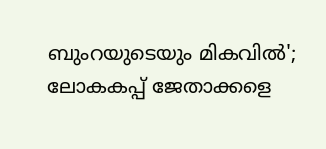ബുംറയുടെയും മികവില്‍'; ലോകകപ്പ് ജേതാക്കളെ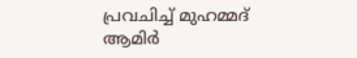പ്രവചിച്ച് മുഹമ്മദ് ആമിര്‍